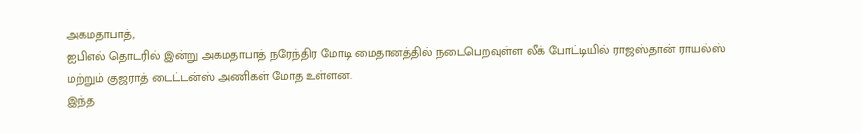அகமதாபாத்,
ஐபிஎல் தொடரில் இன்று அகமதாபாத் நரேந்திர மோடி மைதானத்தில் நடைபெறவுள்ள லீக் போட்டியில் ராஜஸ்தான் ராயல்ஸ் மற்றும் குஜராத் டைட்டன்ஸ் அணிகள் மோத உள்ளன.
இந்த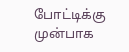போட்டிக்கு முன்பாக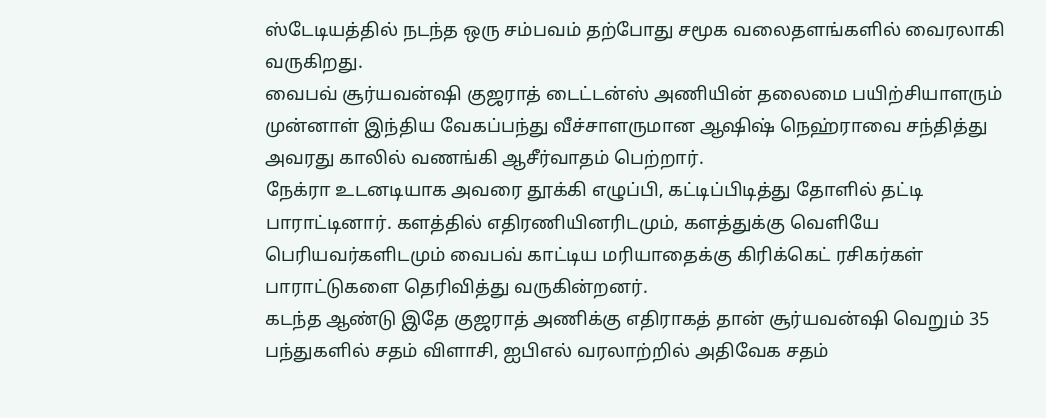ஸ்டேடியத்தில் நடந்த ஒரு சம்பவம் தற்போது சமூக வலைதளங்களில் வைரலாகி வருகிறது.
வைபவ் சூர்யவன்ஷி குஜராத் டைட்டன்ஸ் அணியின் தலைமை பயிற்சியாளரும் முன்னாள் இந்திய வேகப்பந்து வீச்சாளருமான ஆஷிஷ் நெஹ்ராவை சந்தித்து அவரது காலில் வணங்கி ஆசீர்வாதம் பெற்றார்.
நேக்ரா உடனடியாக அவரை தூக்கி எழுப்பி, கட்டிப்பிடித்து தோளில் தட்டி பாராட்டினார். களத்தில் எதிரணியினரிடமும், களத்துக்கு வெளியே பெரியவர்களிடமும் வைபவ் காட்டிய மரியாதைக்கு கிரிக்கெட் ரசிகர்கள் பாராட்டுகளை தெரிவித்து வருகின்றனர்.
கடந்த ஆண்டு இதே குஜராத் அணிக்கு எதிராகத் தான் சூர்யவன்ஷி வெறும் 35 பந்துகளில் சதம் விளாசி, ஐபிஎல் வரலாற்றில் அதிவேக சதம்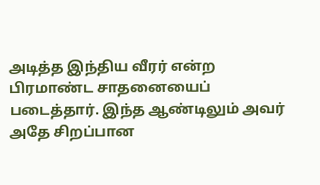அடித்த இந்திய வீரர் என்ற பிரமாண்ட சாதனையைப் படைத்தார். இந்த ஆண்டிலும் அவர் அதே சிறப்பான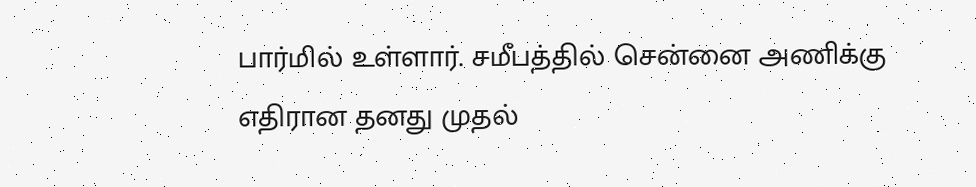பார்மில் உள்ளார். சமீபத்தில் சென்னை அணிக்கு எதிரான தனது முதல்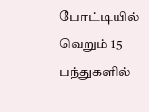போட்டியில் வெறும் 15 பந்துகளில்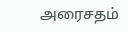அரைசதம்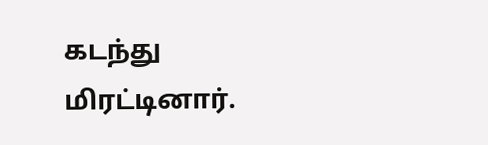கடந்து மிரட்டினார்.